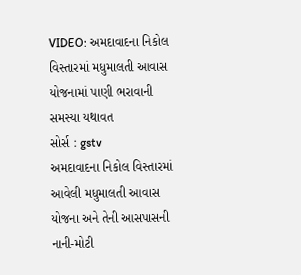VIDEO: અમદાવાદના નિકોલ વિસ્તારમાં મધુમાલતી આવાસ યોજનામાં પાણી ભરાવાની સમસ્યા યથાવત
સોર્સ : gstv
અમદાવાદના નિકોલ વિસ્તારમાં આવેલી મધુમાલતી આવાસ યોજના અને તેની આસપાસની નાની-મોટી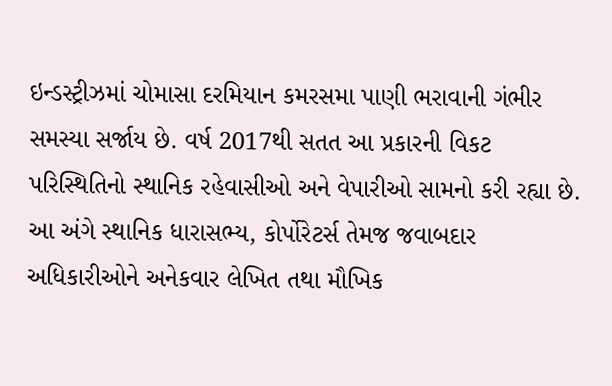ઇન્ડસ્ટ્રીઝમાં ચોમાસા દરમિયાન કમરસમા પાણી ભરાવાની ગંભીર સમસ્યા સર્જાય છે. વર્ષ 2017થી સતત આ પ્રકારની વિકટ પરિસ્થિતિનો સ્થાનિક રહેવાસીઓ અને વેપારીઓ સામનો કરી રહ્યા છે. આ અંગે સ્થાનિક ધારાસભ્ય, કોર્પોરેટર્સ તેમજ જવાબદાર અધિકારીઓને અનેકવાર લેખિત તથા મૌખિક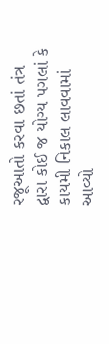રજૂઆતો કરવા છતાં તંત્ર દ્વારા કોઈ જ યોગ્ય પગલાં કે કાયમી નિકાલ લાવવામાં આવ્યો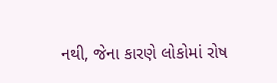નથી, જેના કારણે લોકોમાં રોષ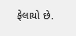ફેલાયો છે.